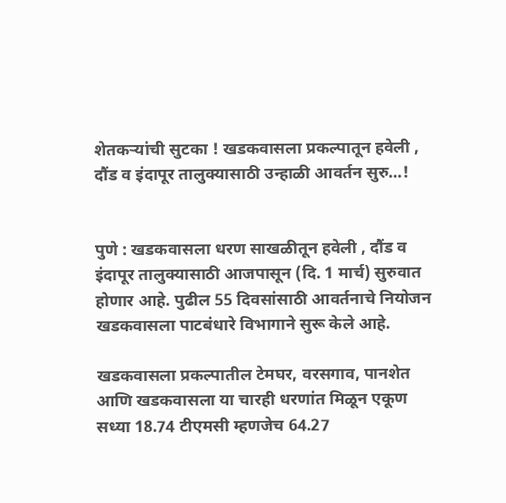शेतकऱ्यांची सुटका ! खडकवासला प्रकल्पातून हवेली , दौंड व इंदापूर तालुक्यासाठी उन्हाळी आवर्तन सुरु…!


पुणे : खडकवासला धरण साखळीतून हवेली , दौंड व इंदापूर तालुक्यासाठी आजपासून (दि. 1 मार्च) सुरुवात होणार आहे. पुढील 55 दिवसांसाठी आवर्तनाचे नियोजन खडकवासला पाटबंधारे विभागाने सुरू केले आहे.

खडकवासला प्रकल्पातील टेमघर, वरसगाव, पानशेत आणि खडकवासला या चारही धरणांत मिळून एकूण सध्या 18.74 टीएमसी म्हणजेच 64.27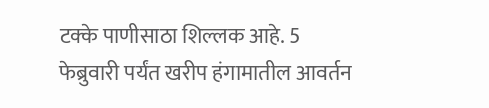टक्के पाणीसाठा शिल्लक आहे. 5 फेब्रुवारी पर्यंत खरीप हंगामातील आवर्तन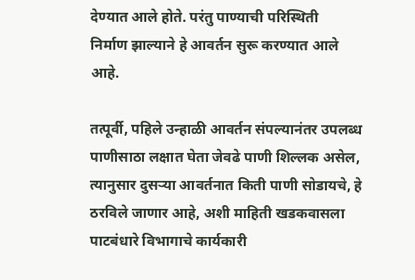देण्यात आले होते. परंतु पाण्याची परिस्थिती
निर्माण झाल्याने हे आवर्तन सुरू करण्यात आले आहे.

तत्पूर्वी, पहिले उन्हाळी आवर्तन संपल्यानंतर उपलब्ध पाणीसाठा लक्षात घेता जेवढे पाणी शिल्लक असेल, त्यानुसार दुसर्‍या आवर्तनात किती पाणी सोडायचे, हे ठरविले जाणार आहे, अशी माहिती खडकवासला पाटबंधारे विभागाचे कार्यकारी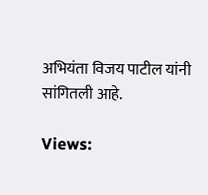अभियंता विजय पाटील यांनी सांगितली आहे.

Views: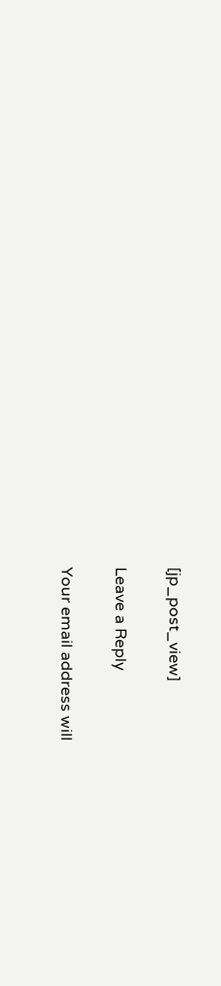[jp_post_view]

Leave a Reply

Your email address will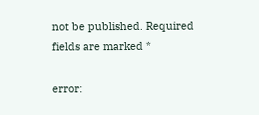not be published. Required fields are marked *

error: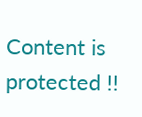Content is protected !!